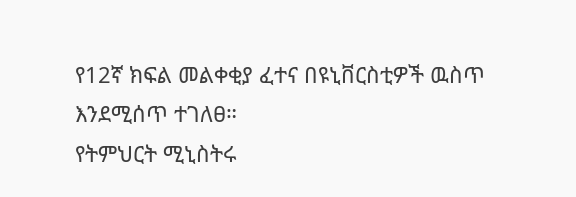የ12ኛ ክፍል መልቀቂያ ፈተና በዩኒቨርስቲዎች ዉስጥ እንደሚሰጥ ተገለፀ።
የትምህርት ሚኒስትሩ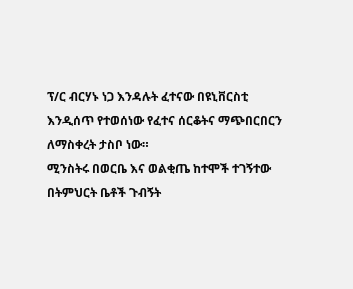ፕ/ር ብርሃኑ ነጋ እንዳሉት ፈተናው በዩኒቨርስቲ እንዲሰጥ የተወሰነው የፈተና ሰርቆትና ማጭበርበርን ለማስቀረት ታስቦ ነው።
ሚንስትሩ በወርቤ እና ወልቂጤ ከተሞች ተገኝተው በትምህርት ቤቶች ጉብኝት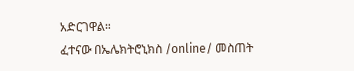አድርገዋል።
ፈተናው በኤሌክትሮኒክስ /online/ መስጠት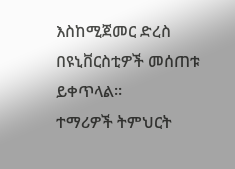እስከሚጀመር ድረስ በዩኒቨርስቲዎች መሰጠቱ ይቀጥላል።
ተማሪዎች ትምህርት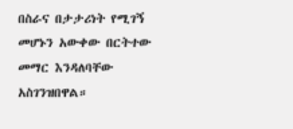በስራና በታታሪነት የሚገኝ መሆኑን አውቀው በርትተው መማር እንዳለባቸው አስገንዝበዋል።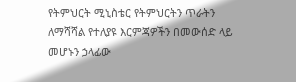የትምህርት ሚኒስቴር የትምህርትን ጥራትን ለማሻሻል የተለያዩ እርምጃዎችን በመውሰድ ላይ መሆኑን ኃላፊው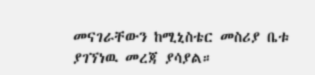መናገራቸውን ከሚኒስቴር መስሪያ ቤቱ ያገኘነዉ መረጃ ያሳያል።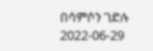በሳምሶን ገድሉ
2022-06-29